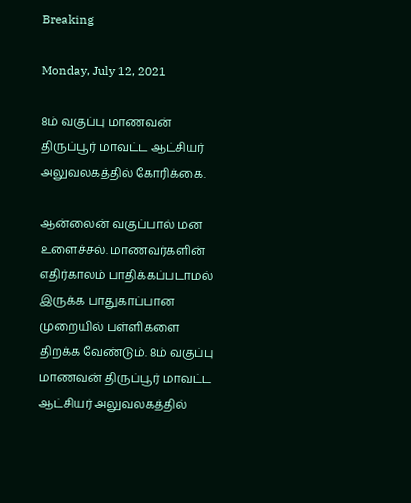Breaking

Monday, July 12, 2021

8ம் வகுப்பு மாணவன் திருப்பூர் மாவட்ட ஆட்சியர் அலுவலகத்தில் கோரிக்கை.

ஆன்லைன் வகுப்பால் மன உளைச்சல். மாணவர்களின் எதிர்காலம் பாதிக்கப்படாமல் இருக்க பாதுகாப்பான முறையில் பள்ளிகளை திறக்க வேண்டும். 8ம் வகுப்பு மாணவன் திருப்பூர் மாவட்ட ஆட்சியர் அலுவலகத்தில்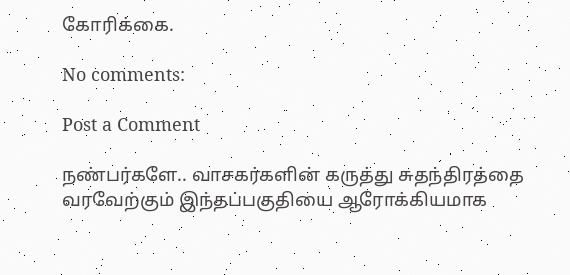கோரிக்கை.

No comments:

Post a Comment

நண்பர்களே.. வாசகர்களின் கருத்து சுதந்திரத்தை வரவேற்கும் இந்தப்பகுதியை ஆரோக்கியமாக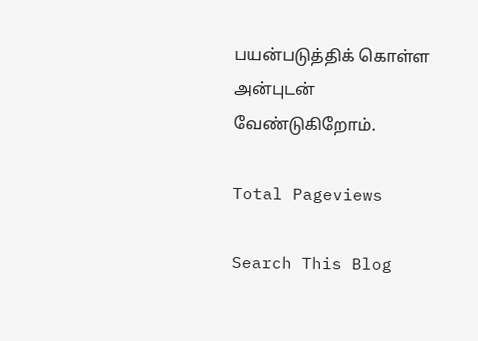பயன்படுத்திக் கொள்ள அன்புடன் வேண்டுகிறோம்.

Total Pageviews

Search This Blog